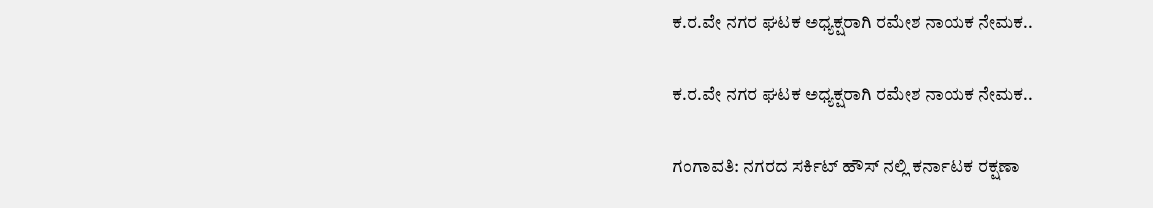ಕ.ರ.ವೇ ನಗರ ಘಟಕ ಅಧ್ಯಕ್ಷರಾಗಿ ರಮೇಶ ನಾಯಕ ನೇಮಕ..

ಕ.ರ.ವೇ ನಗರ ಘಟಕ ಅಧ್ಯಕ್ಷರಾಗಿ ರಮೇಶ ನಾಯಕ ನೇಮಕ..

ಗಂಗಾವತಿ: ನಗರದ ಸರ್ಕಿಟ್ ಹೌಸ್ ನಲ್ಲಿ ಕರ್ನಾಟಕ ರಕ್ಷಣಾ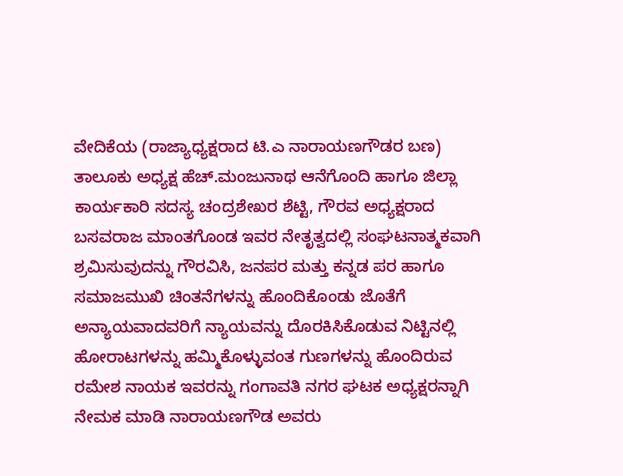ವೇದಿಕೆಯ (ರಾಜ್ಯಾಧ್ಯಕ್ಷರಾದ ಟಿ.ಎ ನಾರಾಯಣಗೌಡರ ಬಣ) ತಾಲೂಕು ಅಧ್ಯಕ್ಷ ಹೆಚ್.ಮಂಜುನಾಥ ಆನೆಗೊಂದಿ ಹಾಗೂ ಜಿಲ್ಲಾ ಕಾರ್ಯಕಾರಿ ಸದಸ್ಯ ಚಂದ್ರಶೇಖರ ಶೆಟ್ಟಿ, ಗೌರವ ಅಧ್ಯಕ್ಷರಾದ ಬಸವರಾಜ ಮಾಂತಗೊಂಡ ಇವರ ನೇತೃತ್ವದಲ್ಲಿ ಸಂಘಟನಾತ್ಮಕವಾಗಿ ಶ್ರಮಿಸುವುದನ್ನು ಗೌರವಿಸಿ, ಜನಪರ ಮತ್ತು ಕನ್ನಡ ಪರ ಹಾಗೂ ಸಮಾಜಮುಖಿ ಚಿಂತನೆಗಳನ್ನು ಹೊಂದಿಕೊಂಡು ಜೊತೆಗೆ ಅನ್ಯಾಯವಾದವರಿಗೆ ನ್ಯಾಯವನ್ನು ದೊರಕಿಸಿಕೊಡುವ ನಿಟ್ಟಿನಲ್ಲಿ ಹೋರಾಟಗಳನ್ನು ಹಮ್ಮಿಕೊಳ್ಳುವಂತ ಗುಣಗಳನ್ನು ಹೊಂದಿರುವ ರಮೇಶ ನಾಯಕ ಇವರನ್ನು ಗಂಗಾವತಿ ನಗರ ಘಟಕ ಅಧ್ಯಕ್ಷರನ್ನಾಗಿ ನೇಮಕ ಮಾಡಿ ನಾರಾಯಣಗೌಡ ಅವರು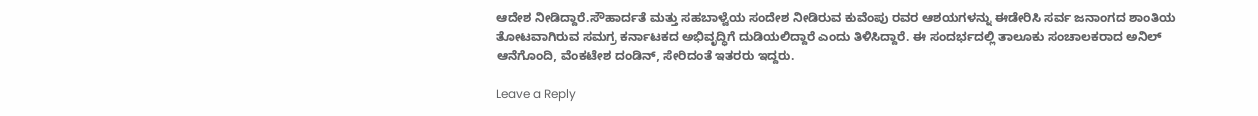ಆದೇಶ ನೀಡಿದ್ದಾರೆ.ಸೌಹಾರ್ದತೆ ಮತ್ತು ಸಹಬಾಳ್ವೆಯ ಸಂದೇಶ ನೀಡಿರುವ ಕುವೆಂಪು ರವರ ಆಶಯಗಳನ್ನು ಈಡೇರಿಸಿ ಸರ್ವ ಜನಾಂಗದ ಶಾಂತಿಯ ತೋಟವಾಗಿರುವ ಸಮಗ್ರ ಕರ್ನಾಟಕದ ಅಭಿವೃದ್ಧಿಗೆ ದುಡಿಯಲಿದ್ದಾರೆ ಎಂದು ತಿಳಿಸಿದ್ದಾರೆ. ಈ ಸಂದರ್ಭದಲ್ಲಿ ತಾಲೂಕು ಸಂಚಾಲಕರಾದ ಅನಿಲ್ ಆನೆಗೊಂದಿ, ವೆಂಕಟೇಶ ದಂಡಿನ್, ಸೇರಿದಂತೆ ಇತರರು ಇದ್ದರು.

Leave a Reply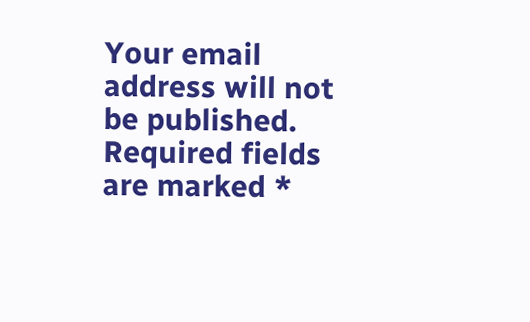Your email address will not be published. Required fields are marked *